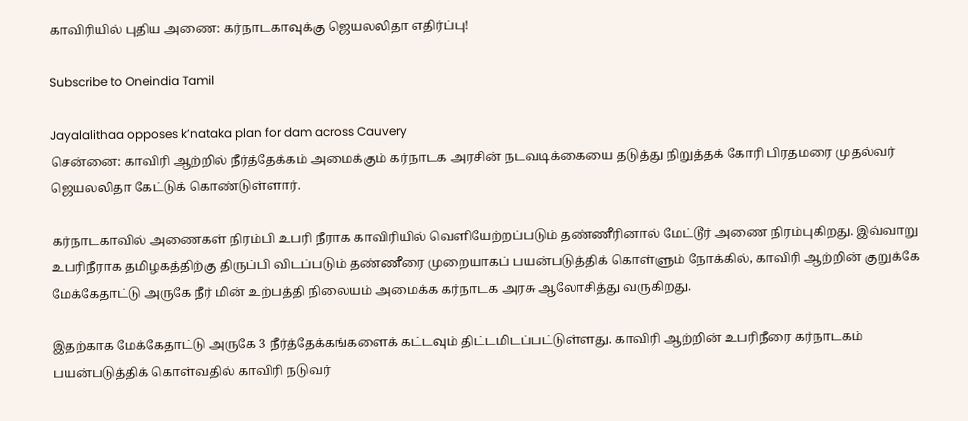காவிரியில் புதிய அணை: கர்நாடகாவுக்கு ஜெயலலிதா எதிர்ப்பு!

Subscribe to Oneindia Tamil

Jayalalithaa opposes k’nataka plan for dam across Cauvery
சென்னை: காவிரி ஆற்றில் நீர்த்தேக்கம் அமைக்கும் கர்நாடக அரசின் நடவடிக்கையை தடுத்து நிறுத்தக் கோரி பிரதமரை முதல்வர் ஜெயலலிதா கேட்டுக் கொண்டுள்ளார்.

கர்நாடகாவில் அணைகள் நிரம்பி உபரி நீராக காவிரியில் வெளியேற்றப்படும் தண்ணீரினால் மேட்டூர் அணை நிரம்புகிறது. இவ்வாறு உபரிநீராக தமிழகத்திற்கு திருப்பி விடப்படும் தண்ணீரை முறையாகப் பயன்படுத்திக் கொள்ளும் நோக்கில், காவிரி ஆற்றின் குறுக்கே மேக்கேதாட்டு அருகே நீர் மின் உற்பத்தி நிலையம் அமைக்க கர்நாடக அரசு ஆலோசித்து வருகிறது.

இதற்காக மேக்கேதாட்டு அருகே 3 நீர்த்தேக்கங்களைக் கட்டவும் திட்டமிடப்பட்டுள்ளது. காவிரி ஆற்றின் உபரிநீரை கர்நாடகம் பயன்படுத்திக் கொள்வதில் காவிரி நடுவர்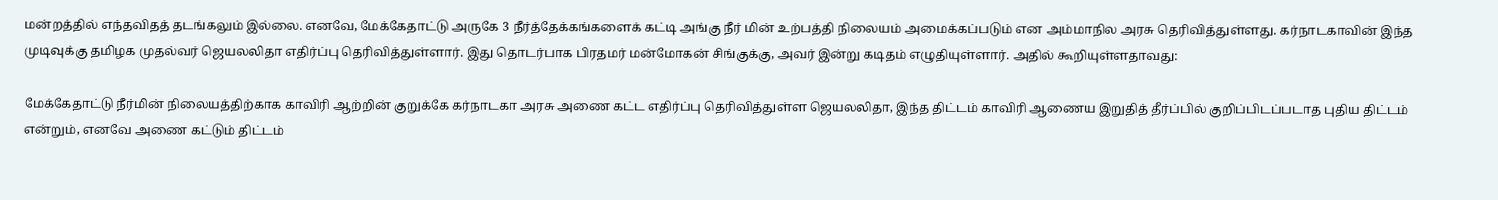மன்றத்தில் எந்தவிதத் தடங்கலும் இல்லை. எனவே, மேக்கேதாட்டு அருகே 3 நீர்த்தேக்கங்களைக் கட்டி அங்கு நீர் மின் உற்பத்தி நிலையம் அமைக்கப்படும் என அம்மாநில அரசு தெரிவித்துள்ளது. கர்நாடகாவின் இந்த முடிவுக்கு தமிழக முதல்வர் ஜெயலலிதா எதிர்ப்பு தெரிவித்துள்ளார். இது தொடர்பாக பிரதமர் மன்மோகன் சிங்குக்கு, அவர் இன்று கடிதம் எழுதியுள்ளார். அதில் கூறியுள்ளதாவது:

மேக்கேதாட்டு நீர்மின் நிலையத்திற்காக காவிரி ஆற்றின் குறுக்கே கர்நாடகா அரசு அணை கட்ட எதிர்ப்பு தெரிவித்துள்ள ஜெயலலிதா, இந்த திட்டம் காவிரி ஆணைய இறுதித் தீர்ப்பில் குறிப்பிடப்படாத புதிய திட்டம் என்றும், எனவே அணை கட்டும் திட்டம்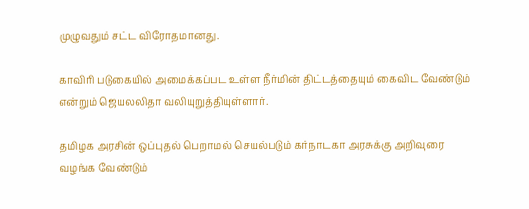முழுவதும் சட்ட விரோதமானது.

காவிரி படுகையில் அமைக்கப்பட உள்ள நீர்மின் திட்டத்தையும் கைவிட வேண்டும் என்றும் ஜெயலலிதா வலியுறுத்தியுள்ளார்.

தமிழக அரசின் ஒப்புதல் பெறாமல் செயல்படும் கர்நாடகா அரசுக்கு அறிவுரை வழங்க வேண்டும்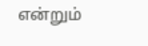என்றும்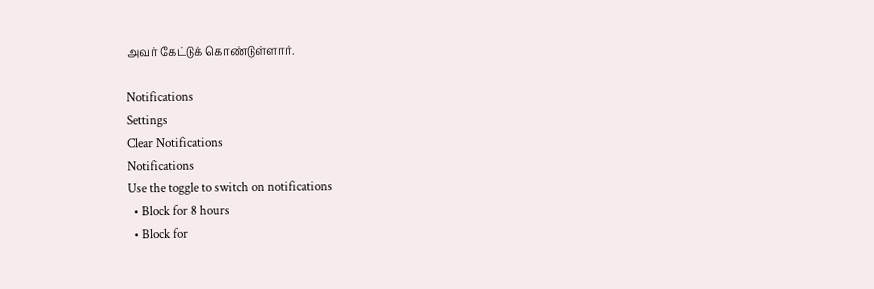அவர் கேட்டுக் கொண்டுள்ளார்.

Notifications
Settings
Clear Notifications
Notifications
Use the toggle to switch on notifications
  • Block for 8 hours
  • Block for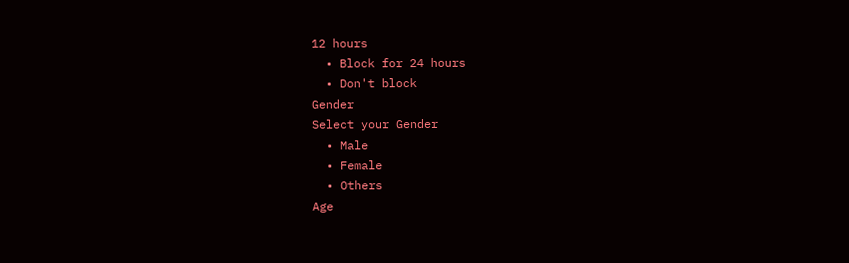12 hours
  • Block for 24 hours
  • Don't block
Gender
Select your Gender
  • Male
  • Female
  • Others
Age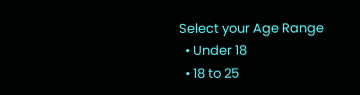Select your Age Range
  • Under 18
  • 18 to 25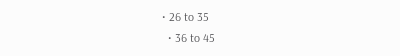• 26 to 35
  • 36 to 45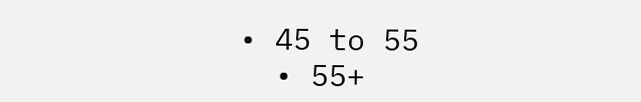• 45 to 55
  • 55+